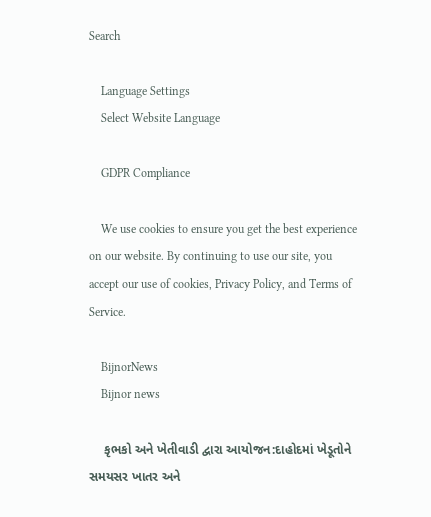Search

    Language Settings
    Select Website Language

    GDPR Compliance

    We use cookies to ensure you get the best experience on our website. By continuing to use our site, you accept our use of cookies, Privacy Policy, and Terms of Service.

    BijnorNews
    Bijnor news

    કૃભકો અને ખેતીવાડી દ્વારા આયોજન:દાહોદમાં ખેડૂતોને સમયસર ખાતર અને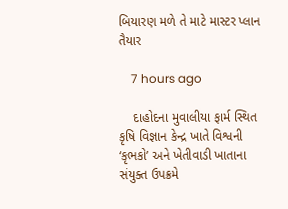બિયારણ મળે તે માટે માસ્ટર પ્લાન તૈયાર

    7 hours ago

    દાહોદના મુવાલીયા ફાર્મ સ્થિત કૃષિ વિજ્ઞાન કેન્દ્ર ખાતે વિશ્વની ‘કૃભકો’ અને ખેતીવાડી ખાતાના સંયુક્ત ઉપક્રમે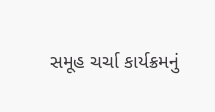સમૂહ ચર્ચા કાર્યક્રમનું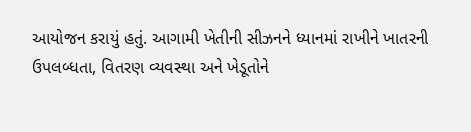આયોજન કરાયું હતું. આગામી ખેતીની સીઝનને ધ્યાનમાં રાખીને ખાતરની ઉપલબ્ધતા, વિતરણ વ્યવસ્થા અને ખેડૂતોને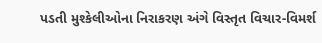પડતી મુશ્કેલીઓના નિરાકરણ અંગે વિસ્તૃત વિચાર-વિમર્શ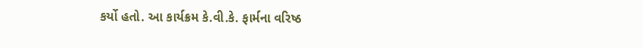કર્યો હતો. આ કાર્યક્રમ કે.વી.કે. ફાર્મના વરિષ્ઠ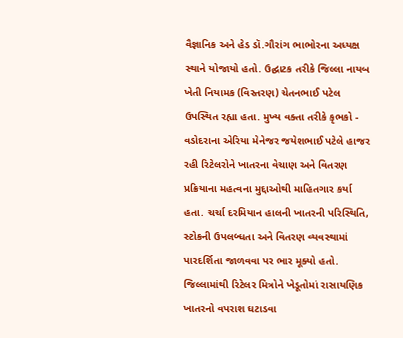વૈજ્ઞાનિક અને હેડ ડૉ.ગૌરાંગ ભાભોરના અધ્યક્ષ સ્થાને યોજાયો હતો. ઉદ્ઘાટક તરીકે જિલ્લા નાયબ ખેતી નિયામક (વિસ્તરણ) ચેતનભાઈ પટેલ ઉપસ્થિત રહ્યા હતા. મુખ્ય વક્તા તરીકે કૃભકો - વડોદરાના એરિયા મેનેજર જયેશભાઈ પટેલે હાજર રહી રિટેલરોને ખાતરના વેચાણ અને વિતરણ પ્રક્રિયાના મહત્વના મુદ્દાઓથી માહિતગાર કર્યા હતા. ચર્ચા દરમિયાન હાલની ખાતરની પરિસ્થિતિ, સ્ટોકની ઉપલબ્ધતા અને વિતરણ વ્યવસ્થામાં પારદર્શિતા જાળવવા પર ભાર મૂક્યો હતો. જિલ્લામાંથી રિટેલર મિત્રોને ખેડૂતોમાં રાસાયણિક ખાતરનો વપરાશ ઘટાડવા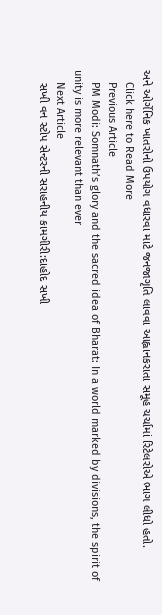અને ઓર્ગેનિક ખાતરોનો ઉપયોગ વધારવા માટે જનજાગૃતિ લાવવા આહ્વાનકરાતા સમૂહ ચર્ચામાં રિટેલરોએ ભાગ લીધો હતો.
    Click here to Read More
    Previous Article
    PM Modi: Somnath’s glory and the sacred idea of Bharat: In a world marked by divisions, the spirit of unity is more relevant than ever
    Next Article
    સખી વન સ્ટોપ સેન્ટરની સરાહનીય કામગીરી:દાહોદ સખી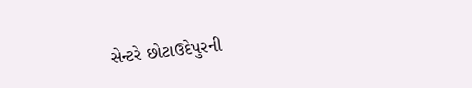સેન્ટરે છોટાઉદેપુરની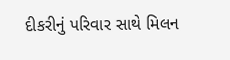દીકરીનું પરિવાર સાથે મિલન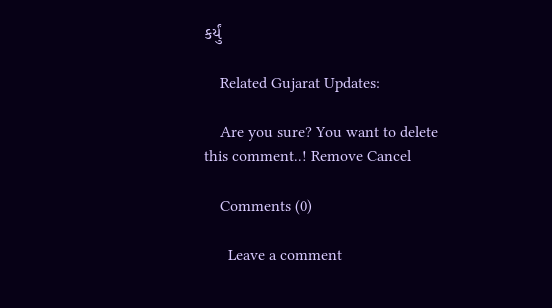કર્યું

    Related Gujarat Updates:

    Are you sure? You want to delete this comment..! Remove Cancel

    Comments (0)

      Leave a comment